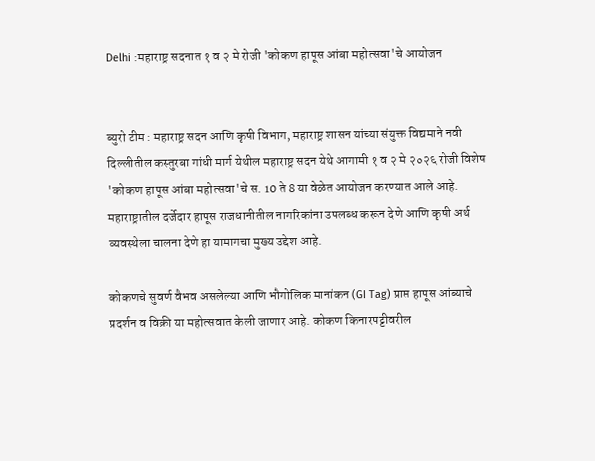Delhi :महाराष्ट्र सदनात १ व २ मे रोजी 'कोकण हापूस आंबा महोत्सवा'चे आयोजन


ब्युरो टीम : महाराष्ट्र सदन आणि कृषी विभाग, महाराष्ट्र शासन यांच्या संयुक्त विद्यमाने नवी दिल्लीतील कस्तुरबा गांधी मार्ग येथील महाराष्ट्र सदन येथे आगामी १ व २ मे २०२६ रोजी विशेष 'कोकण हापूस आंबा महोत्सवा'चे स. 10 ते 8 या वेळेत आयोजन करण्यात आले आहे.  महाराष्ट्रातील दर्जेदार हापूस राजधानीतील नागरिकांना उपलब्ध करून देणे आणि कृषी अर्थ व्यवस्थेला चालना देणे हा यामागचा मुख्य उद्देश आहे.

कोकणचे सुवर्ण वैभव असलेल्या आणि भौगोलिक मानांकन (GI Tag) प्राप्त हापूस आंब्याचे प्रदर्शन व विक्री या महोत्सवात केली जाणार आहे. कोकण किनारपट्टीवरील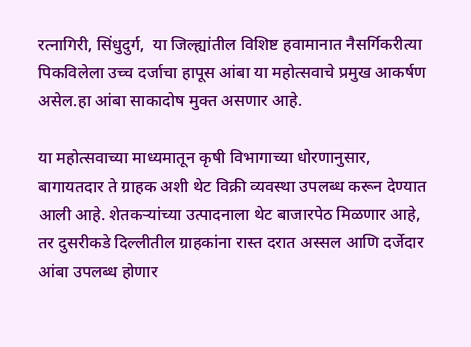रत्नागिरी, सिंधुदुर्ग,  या जिल्ह्यांतील विशिष्ट हवामानात नैसर्गिकरीत्या पिकविलेला उच्च दर्जाचा हापूस आंबा या महोत्सवाचे प्रमुख आकर्षण असेल.हा आंबा साकादोष मुक्त असणार आहे.

या महोत्सवाच्या माध्यमातून कृषी विभागाच्या धोरणानुसार, बागायतदार ते ग्राहक अशी थेट विक्री व्यवस्था उपलब्ध करून देण्यात आली आहे. शेतकऱ्यांच्या उत्पादनाला थेट बाजारपेठ मिळणार आहे, तर दुसरीकडे दिल्लीतील ग्राहकांना रास्त दरात अस्सल आणि दर्जेदार आंबा उपलब्ध होणार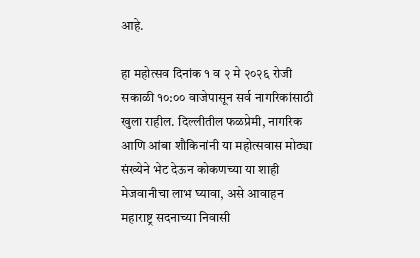आहे.

हा महोत्सव दिनांक १ व २ मे २०२६ रोजी सकाळी १०:०० वाजेपासून सर्व नागरिकांसाठी खुला राहील. दिल्लीतील फळप्रेमी, नागरिक आणि आंबा शौकिनांनी या महोत्सवास मोठ्या संख्येने भेट देऊन कोकणच्या या शाही मेजवानीचा लाभ घ्यावा, असे आवाहन महाराष्ट्र सदनाच्या निवासी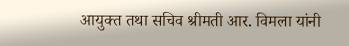आयुक्त तथा सचिव श्रीमती आर. विमला यांनी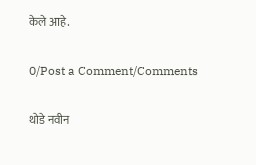केले आहे.

0/Post a Comment/Comments

थोडे नवीन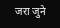जरा जुने